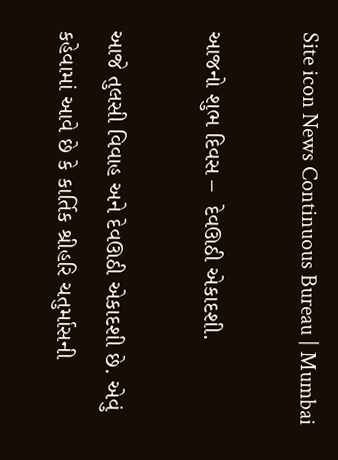Site icon News Continuous Bureau | Mumbai

આજનો શુભ દિવસ –  દેવઊઠી એકાદશી.

આજે તુલસી વિવાહ અને દેવઊઠી એકાદશી છે. એવું કહેવામાં આવે છે કે કાર્તિક શ્રીહરિ ચતુર્માસની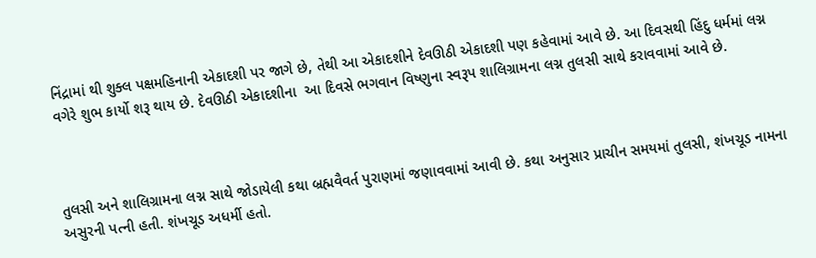નિંદ્રામાં થી શુક્લ પક્ષમહિનાની એકાદશી પર જાગે છે, તેથી આ એકાદશીને દેવઊઠી એકાદશી પણ કહેવામાં આવે છે. આ દિવસથી હિંદુ ધર્મમાં લગ્ન વગેરે શુભ કાર્યો શરૂ થાય છે. દેવઊઠી એકાદશીના  આ દિવસે ભગવાન વિષ્ણુના સ્વરૂપ શાલિગ્રામના લગ્ન તુલસી સાથે કરાવવામાં આવે છે.



તુલસી અને શાલિગ્રામના લગ્ન સાથે જોડાયેલી કથા બ્રહ્મવૈવર્ત પુરાણમાં જણાવવામાં આવી છે. કથા અનુસાર પ્રાચીન સમયમાં તુલસી, શંખચૂડ નામના અસુરની પત્ની હતી. શંખચૂડ અધર્મી હતો.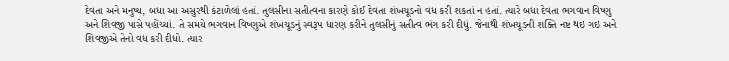દેવતા અને મનુષ્ય, બધા આ અસુરથી કંટાળેલાં હતાં. તુલસીના સતીત્વના કારણે કોઈ દેવતા શંખચૂડનો વધ કરી શકતાં ન હતાં. ત્યારે બધા દેવતા ભગવાન વિષ્ણુ અને શિવજી પાસે પહોંચ્યાં. તે સમયે ભગવાન વિષ્ણુએ શંખચૂડનું સ્વરૂપ ધારણ કરીને તુલસીનું સતીત્વ ભંગ કરી દીધું. જેનાથી શંખચૂડની શક્તિ નષ્ટ થઇ ગઇ અને શિવજીએ તેનો વધ કરી દીધો. ત્યાર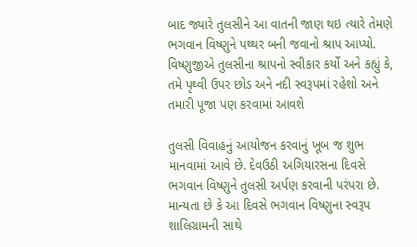બાદ જ્યારે તુલસીને આ વાતની જાણ થઇ ત્યારે તેમણે ભગવાન વિષ્ણુને પથ્થર બની જવાનો શ્રાપ આપ્યો. વિષ્ણુજીએ તુલસીના શ્રાપનો સ્વીકાર કર્યો અને કહ્યું કે, તમે પૃથ્વી ઉપર છોડ અને નદી સ્વરૂપમાં રહેશો અને તમારી પૂજા પણ કરવામાં આવશે

તુલસી વિવાહનું આયોજન કરવાનું ખૂબ જ શુભ માનવામાં આવે છે. દેવઉઠી અગિયારસના દિવસે ભગવાન વિષ્ણુને તુલસી અર્પણ કરવાની પરંપરા છે. માન્યતા છે કે આ દિવસે ભગવાન વિષ્ણુના સ્વરૂપ શાલિગ્રામની સાથે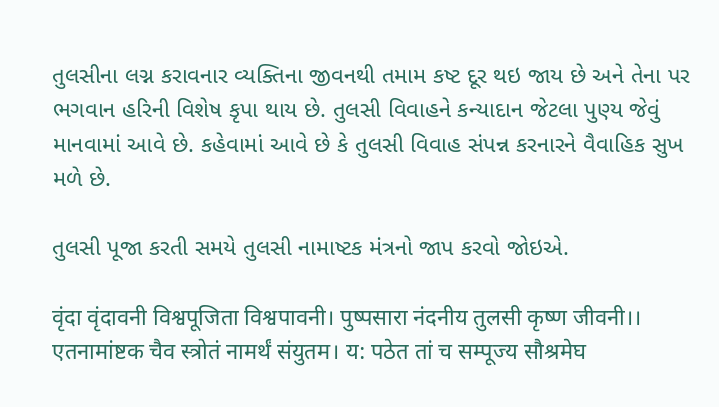તુલસીના લગ્ન કરાવનાર વ્યક્તિના જીવનથી તમામ કષ્ટ દૂર થઇ જાય છે અને તેના પર ભગવાન હરિની વિશેષ કૃપા થાય છે. તુલસી વિવાહને કન્યાદાન જેટલા પુણ્ય જેવું માનવામાં આવે છે. કહેવામાં આવે છે કે તુલસી વિવાહ સંપન્ન કરનારને વૈવાહિક સુખ મળે છે.

તુલસી પૂજા કરતી સમયે તુલસી નામાષ્ટક મંત્રનો જાપ કરવો જોઇએ.

वृंदा वृंदावनी विश्वपूजिता विश्वपावनी। पुष्पसारा नंदनीय तुलसी कृष्ण जीवनी।।
एतनामांष्टक चैव स्त्रोतं नामर्थं संयुतम। य: पठेत तां च सम्पूज्य सौश्रमेघ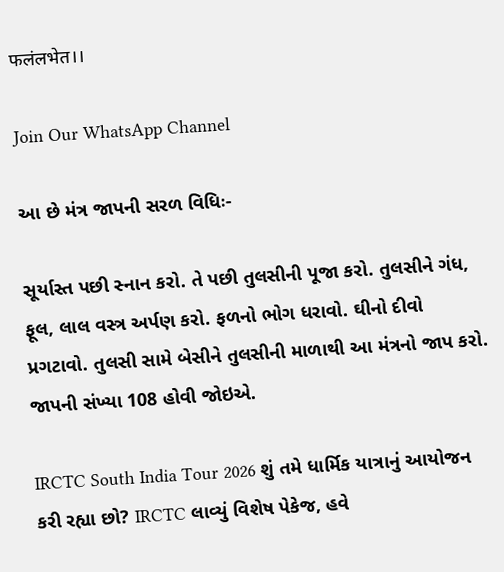फलंलभेत।।

Join Our WhatsApp Channel

આ છે મંત્ર જાપની સરળ વિધિઃ-

સૂર્યાસ્ત પછી સ્નાન કરો. તે પછી તુલસીની પૂજા કરો. તુલસીને ગંધ, ફૂલ, લાલ વસ્ત્ર અર્પણ કરો. ફળનો ભોગ ધરાવો. ઘીનો દીવો પ્રગટાવો. તુલસી સામે બેસીને તુલસીની માળાથી આ મંત્રનો જાપ કરો. જાપની સંખ્યા 108 હોવી જોઇએ.

IRCTC South India Tour 2026 શું તમે ધાર્મિક યાત્રાનું આયોજન કરી રહ્યા છો? IRCTC લાવ્યું વિશેષ પેકેજ, હવે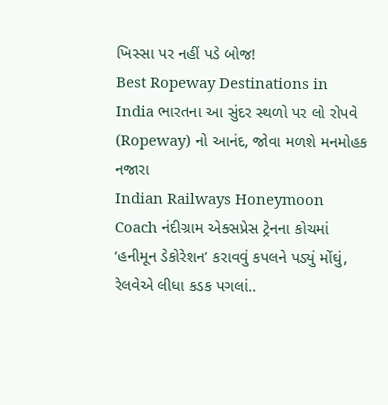ખિસ્સા પર નહીં પડે બોજ!
Best Ropeway Destinations in India ભારતના આ સુંદર સ્થળો પર લો રોપવે (Ropeway) નો આનંદ, જોવા મળશે મનમોહક નજારા
Indian Railways Honeymoon Coach નંદીગ્રામ એક્સપ્રેસ ટ્રેનના કોચમાં ‘હનીમૂન ડેકોરેશન’ કરાવવું કપલને પડ્યું મોંઘું, રેલવેએ લીધા કડક પગલાં..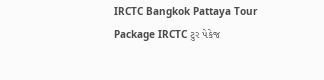IRCTC Bangkok Pattaya Tour Package IRCTC ટુર પેકેજ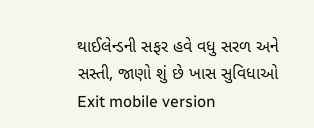થાઈલેન્ડની સફર હવે વધુ સરળ અને સસ્તી, જાણો શું છે ખાસ સુવિધાઓ
Exit mobile version